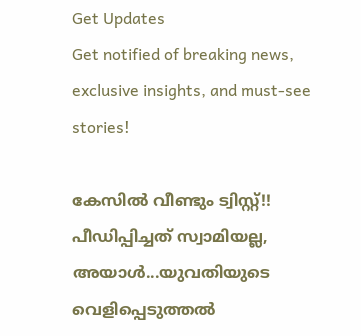Get Updates
Get notified of breaking news, exclusive insights, and must-see stories!

കേസില്‍ വീണ്ടും ട്വിസ്റ്റ്!! പീഡിപ്പിച്ചത് സ്വാമിയല്ല, അയാള്‍...യുവതിയുടെ വെളിപ്പെടുത്തല്‍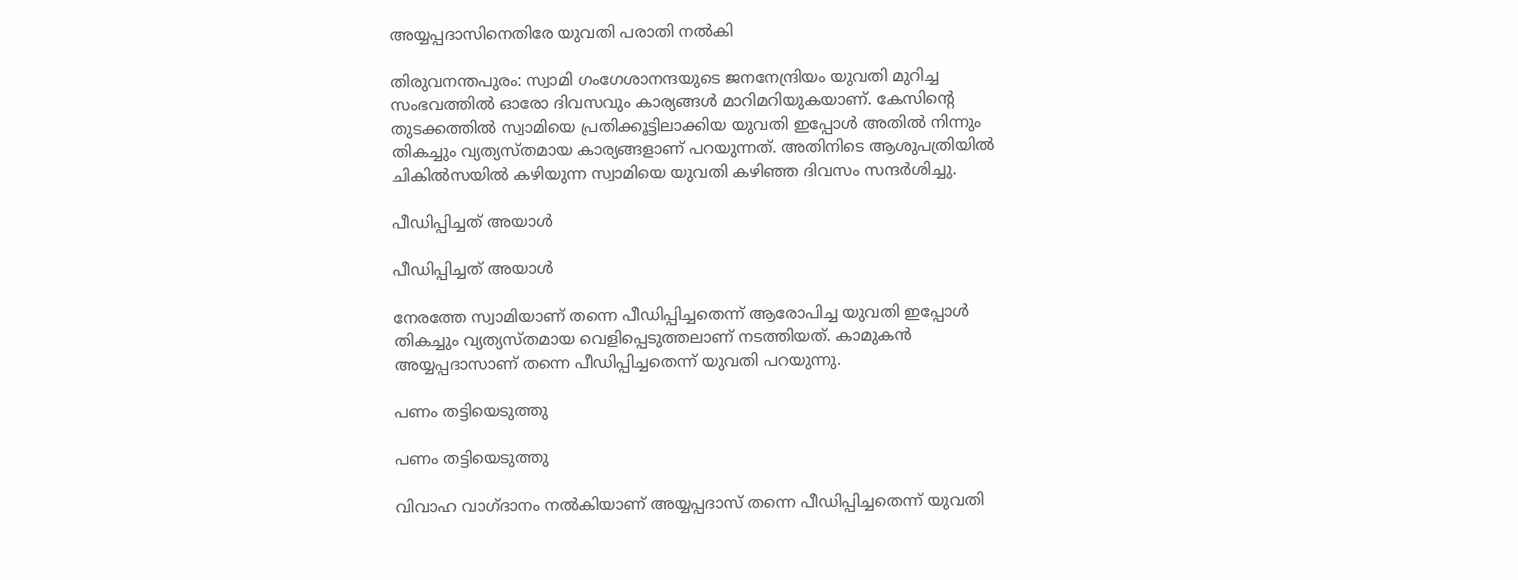അയ്യപ്പദാസിനെതിരേ യുവതി പരാതി നല്‍കി

തിരുവനന്തപുരം: സ്വാമി ഗംഗേശാനന്ദയുടെ ജനനേന്ദ്രിയം യുവതി മുറിച്ച സംഭവത്തില്‍ ഓരോ ദിവസവും കാര്യങ്ങള്‍ മാറിമറിയുകയാണ്. കേസിന്റെ തുടക്കത്തില്‍ സ്വാമിയെ പ്രതിക്കൂട്ടിലാക്കിയ യുവതി ഇപ്പോള്‍ അതില്‍ നിന്നും തികച്ചും വ്യത്യസ്തമായ കാര്യങ്ങളാണ് പറയുന്നത്. അതിനിടെ ആശുപത്രിയില്‍ ചികില്‍സയില്‍ കഴിയുന്ന സ്വാമിയെ യുവതി കഴിഞ്ഞ ദിവസം സന്ദര്‍ശിച്ചു.

പീഡിപ്പിച്ചത് അയാള്‍

പീഡിപ്പിച്ചത് അയാള്‍

നേരത്തേ സ്വാമിയാണ് തന്നെ പീഡിപ്പിച്ചതെന്ന് ആരോപിച്ച യുവതി ഇപ്പോള്‍ തികച്ചും വ്യത്യസ്തമായ വെളിപ്പെടുത്തലാണ് നടത്തിയത്. കാമുകന്‍ അയ്യപ്പദാസാണ് തന്നെ പീഡിപ്പിച്ചതെന്ന് യുവതി പറയുന്നു.

പണം തട്ടിയെടുത്തു

പണം തട്ടിയെടുത്തു

വിവാഹ വാഗ്ദാനം നല്‍കിയാണ് അയ്യപ്പദാസ് തന്നെ പീഡിപ്പിച്ചതെന്ന് യുവതി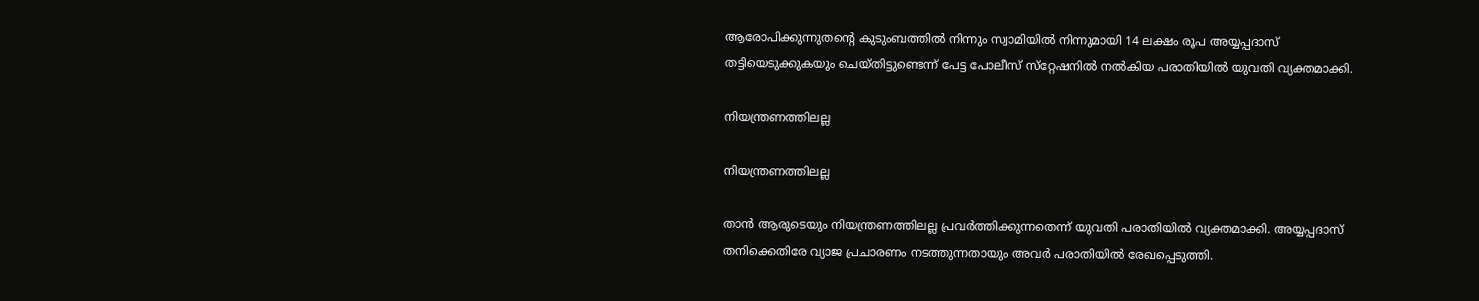ആരോപിക്കുന്നുതന്റെ കുടുംബത്തില്‍ നിന്നും സ്വാമിയില്‍ നിന്നുമായി 14 ലക്ഷം രൂപ അയ്യപ്പദാസ് തട്ടിയെടുക്കുകയും ചെയ്തിട്ടുണ്ടെന്ന് പേട്ട പോലീസ് സ്‌റ്റേഷനില്‍ നല്‍കിയ പരാതിയില്‍ യുവതി വ്യക്തമാക്കി.

നിയന്ത്രണത്തിലല്ല

നിയന്ത്രണത്തിലല്ല

താന്‍ ആരുടെയും നിയന്ത്രണത്തിലല്ല പ്രവര്‍ത്തിക്കുന്നതെന്ന് യുവതി പരാതിയില്‍ വ്യക്തമാക്കി. അയ്യപ്പദാസ് തനിക്കെതിരേ വ്യാജ പ്രചാരണം നടത്തുന്നതായും അവര്‍ പരാതിയില്‍ രേഖപ്പെടുത്തി.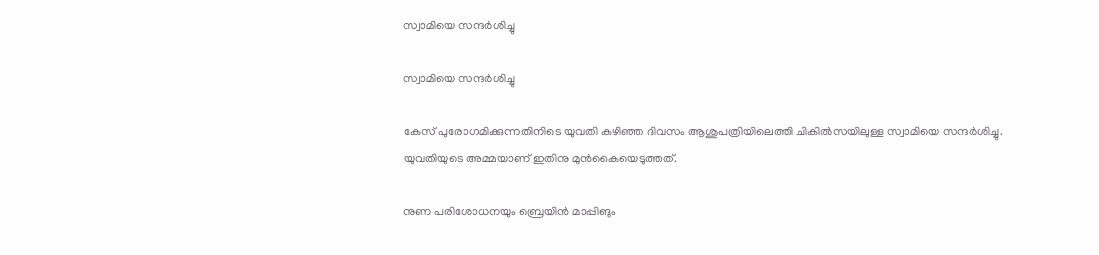സ്വാമിയെ സന്ദര്‍ശിച്ചു

സ്വാമിയെ സന്ദര്‍ശിച്ചു

കേസ് പുരോഗമിക്കുന്നതിനിടെ യുവതി കഴിഞ്ഞ ദിവസം ആശുപത്രിയിലെത്തി ചികില്‍സയിലുള്ള സ്വാമിയെ സന്ദര്‍ശിച്ചു. യുവതിയുടെ അമ്മയാണ് ഇതിനു മുന്‍കൈയെടുത്തത്.

നുണ പരിശോധനയും ബ്രെയിന്‍ മാപ്പിങും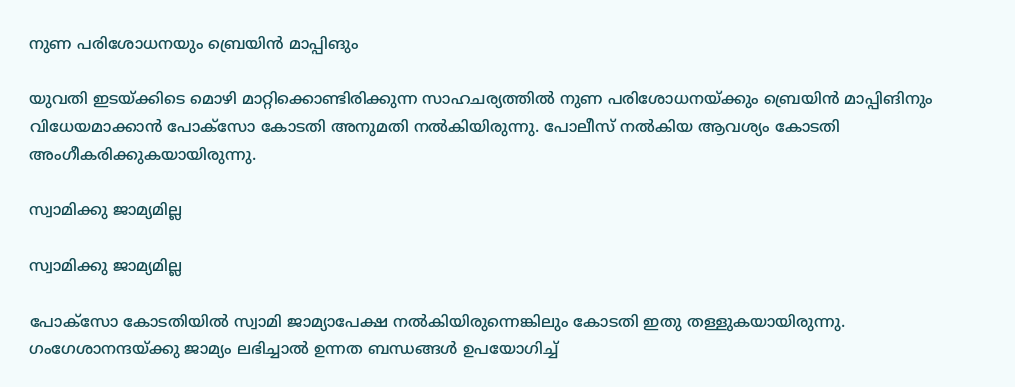നുണ പരിശോധനയും ബ്രെയിന്‍ മാപ്പിങും

യുവതി ഇടയ്ക്കിടെ മൊഴി മാറ്റിക്കൊണ്ടിരിക്കുന്ന സാഹചര്യത്തില്‍ നുണ പരിശോധനയ്ക്കും ബ്രെയിന്‍ മാപ്പിങിനും വിധേയമാക്കാന്‍ പോക്‌സോ കോടതി അനുമതി നല്‍കിയിരുന്നു. പോലീസ് നല്‍കിയ ആവശ്യം കോടതി അംഗീകരിക്കുകയായിരുന്നു.

സ്വാമിക്കു ജാമ്യമില്ല

സ്വാമിക്കു ജാമ്യമില്ല

പോക്‌സോ കോടതിയില്‍ സ്വാമി ജാമ്യാപേക്ഷ നല്‍കിയിരുന്നെങ്കിലും കോടതി ഇതു തള്ളുകയായിരുന്നു. ഗംഗേശാനന്ദയ്ക്കു ജാമ്യം ലഭിച്ചാല്‍ ഉന്നത ബന്ധങ്ങള്‍ ഉപയോഗിച്ച്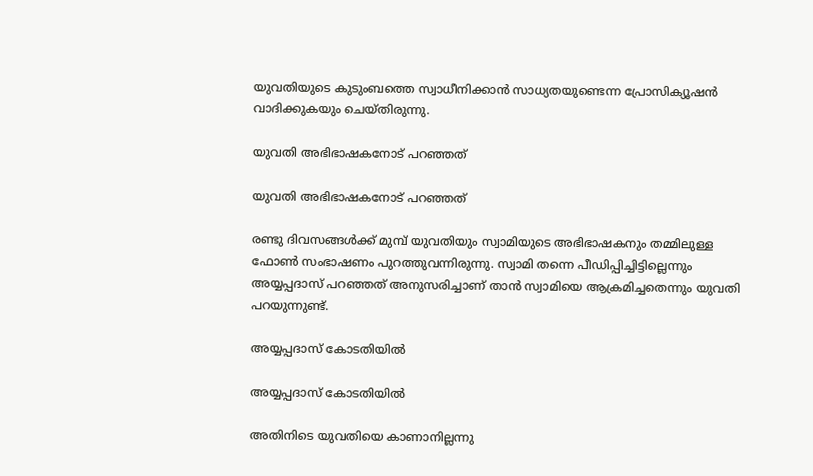യുവതിയുടെ കുടുംബത്തെ സ്വാധീനിക്കാന്‍ സാധ്യതയുണ്ടെന്ന പ്രോസിക്യൂഷന്‍ വാദിക്കുകയും ചെയ്തിരുന്നു.

യുവതി അഭിഭാഷകനോട് പറഞ്ഞത്

യുവതി അഭിഭാഷകനോട് പറഞ്ഞത്

രണ്ടു ദിവസങ്ങള്‍ക്ക് മുമ്പ് യുവതിയും സ്വാമിയുടെ അഭിഭാഷകനും തമ്മിലുള്ള ഫോണ്‍ സംഭാഷണം പുറത്തുവന്നിരുന്നു. സ്വാമി തന്നെ പീഡിപ്പിച്ചിട്ടില്ലെന്നും അയ്യപ്പദാസ് പറഞ്ഞത് അനുസരിച്ചാണ് താന്‍ സ്വാമിയെ ആക്രമിച്ചതെന്നും യുവതി പറയുന്നുണ്ട്.

അയ്യപ്പദാസ് കോടതിയില്‍

അയ്യപ്പദാസ് കോടതിയില്‍

അതിനിടെ യുവതിയെ കാണാനില്ലന്നു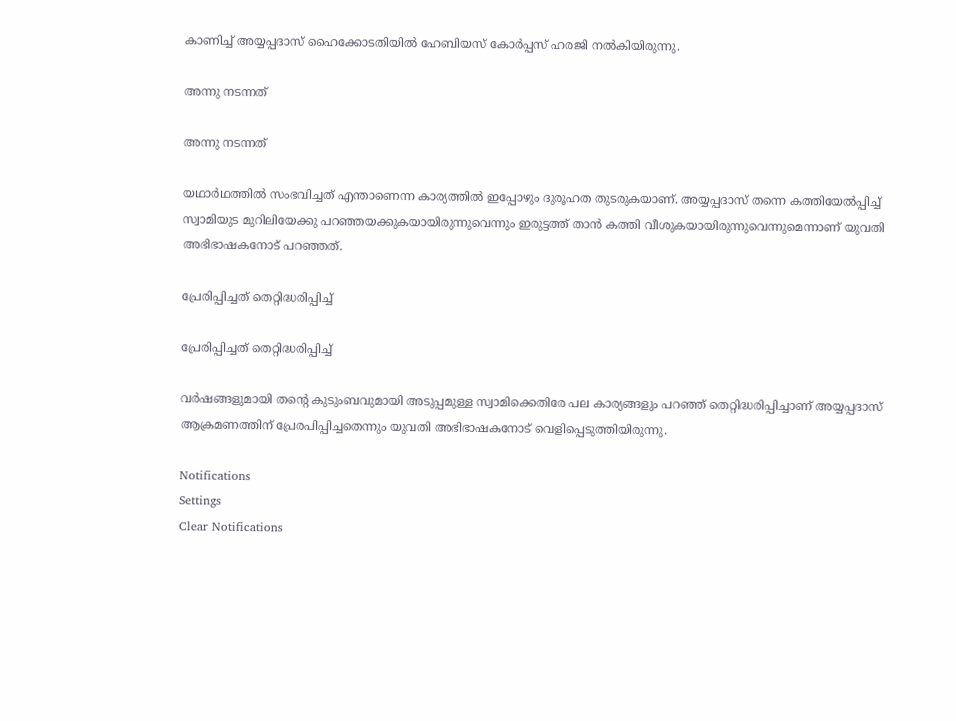കാണിച്ച് അയ്യപ്പദാസ് ഹൈക്കോടതിയില്‍ ഹേബിയസ് കോര്‍പ്പസ് ഹരജി നല്‍കിയിരുന്നു.

അന്നു നടന്നത്

അന്നു നടന്നത്

യഥാര്‍ഥത്തില്‍ സംഭവിച്ചത് എന്താണെന്ന കാര്യത്തില്‍ ഇപ്പോഴും ദുരൂഹത തുടരുകയാണ്. അയ്യപ്പദാസ് തന്നെ കത്തിയേല്‍പ്പിച്ച് സ്വാമിയുട മുറിലിയേക്കു പറഞ്ഞയക്കുകയായിരുന്നുവെന്നും ഇരുട്ടത്ത് താന്‍ കത്തി വീശുകയായിരുന്നുവെന്നുമെന്നാണ് യുവതി അഭിഭാഷകനോട് പറഞ്ഞത്.

പ്രേരിപ്പിച്ചത് തെറ്റിദ്ധരിപ്പിച്ച്

പ്രേരിപ്പിച്ചത് തെറ്റിദ്ധരിപ്പിച്ച്

വര്‍ഷങ്ങളുമായി തന്റെ കുടുംബവുമായി അടുപ്പമുള്ള സ്വാമിക്കെതിരേ പല കാര്യങ്ങളും പറഞ്ഞ് തെറ്റിദ്ധരിപ്പിച്ചാണ് അയ്യപ്പദാസ് ആക്രമണത്തിന് പ്രേരപിപ്പിച്ചതെന്നും യുവതി അഭിഭാഷകനോട് വെളിപ്പെടുത്തിയിരുന്നു.

Notifications
Settings
Clear Notifications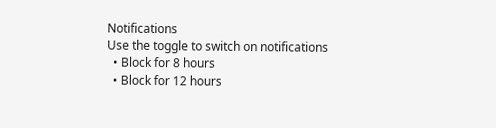Notifications
Use the toggle to switch on notifications
  • Block for 8 hours
  • Block for 12 hours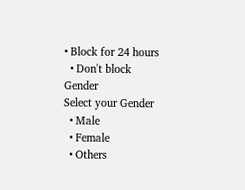• Block for 24 hours
  • Don't block
Gender
Select your Gender
  • Male
  • Female
  • Others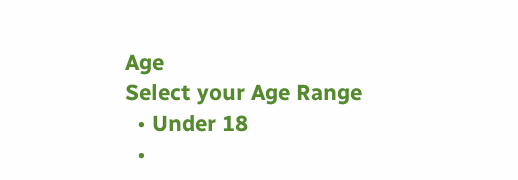Age
Select your Age Range
  • Under 18
  •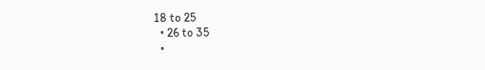18 to 25
  • 26 to 35
  •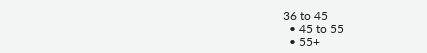36 to 45
  • 45 to 55
  • 55+